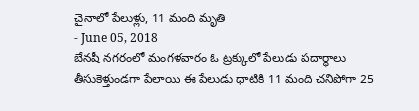చైనాలో పేలుళ్లు, 11 మంది మృతి
- June 05, 2018
బేనషీ నగరంలో మంగళవారం ఓ ట్రక్కులో పేలుడు పదార్థాలు తీసుకెళ్తుండగా పేలాయి ఈ పేలుడు ధాటికి 11 మంది చనిపోగా 25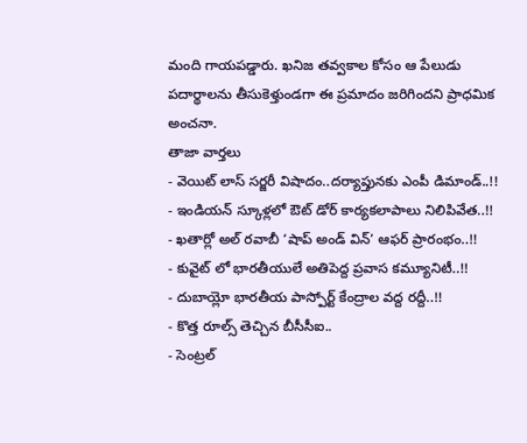మంది గాయపడ్డారు. ఖనిజ తవ్వకాల కోసం ఆ పేలుడు పదార్థాలను తీసుకెళ్తుండగా ఈ ప్రమాదం జరిగిందని ప్రాధమిక అంచనా.
తాజా వార్తలు
- వెయిట్ లాస్ సర్జరీ విషాదం..దర్యాప్తునకు ఎంపీ డిమాండ్..!!
- ఇండియన్ స్కూళ్లలో ఔట్ డోర్ కార్యకలాపాలు నిలిపివేత..!!
- ఖతార్లో అల్ రవాబీ ‘షాప్ అండ్ విన్’ ఆఫర్ ప్రారంభం..!!
- కువైట్ లో భారతీయులే అతిపెద్ద ప్రవాస కమ్యూనిటీ..!!
- దుబాయ్లో భారతీయ పాస్పోర్ట్ కేంద్రాల వద్ద రద్దీ..!!
- కొత్త రూల్స్ తెచ్చిన బీసీసీఐ..
- సెంట్రల్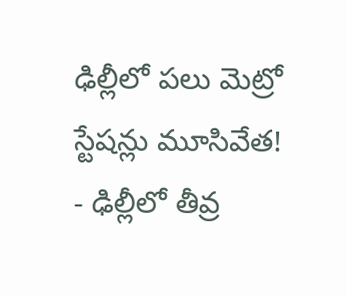ఢిల్లీలో పలు మెట్రో స్టేషన్లు మూసివేత!
- ఢిల్లీలో తీవ్ర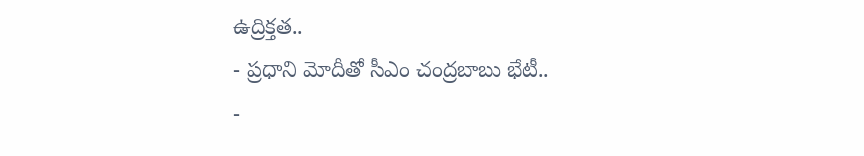ఉద్రిక్తత..
- ప్రధాని మోదీతో సీఎం చంద్రబాబు భేటీ..
-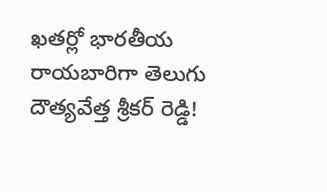ఖతర్లో భారతీయ రాయబారిగా తెలుగు దౌత్యవేత్త శ్రీకర్ రెడ్డి!